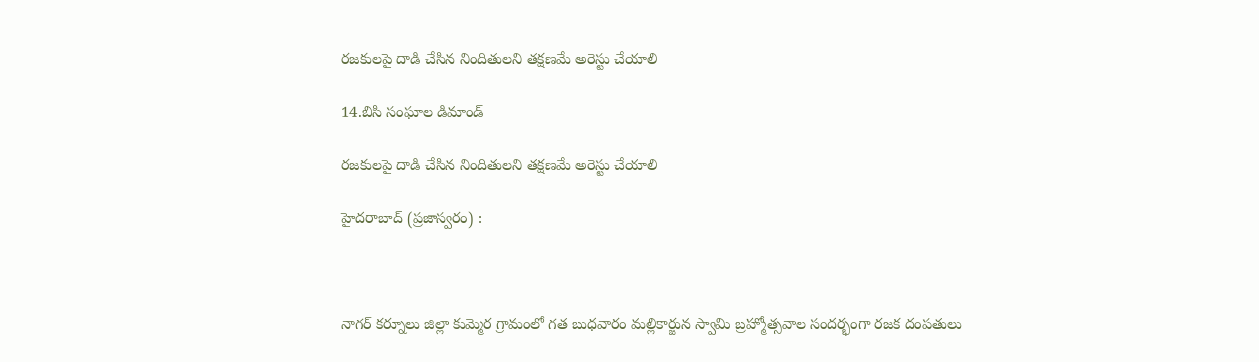రజకులపై దాడి చేసిన నిందితులని తక్షణమే అరెస్టు చేయాలి

14.బిసి సంఘాల డిమాండ్

రజకులపై దాడి చేసిన నిందితులని తక్షణమే అరెస్టు చేయాలి

హైదరాబాద్ (ప్రజాస్వరం) :



నాగర్ కర్నూలు జిల్లా కుమ్మెర గ్రామంలో గత బుధవారం మల్లికార్జున స్వామి బ్రహ్మోత్సవాల సందర్భంగా రజక దంపతులు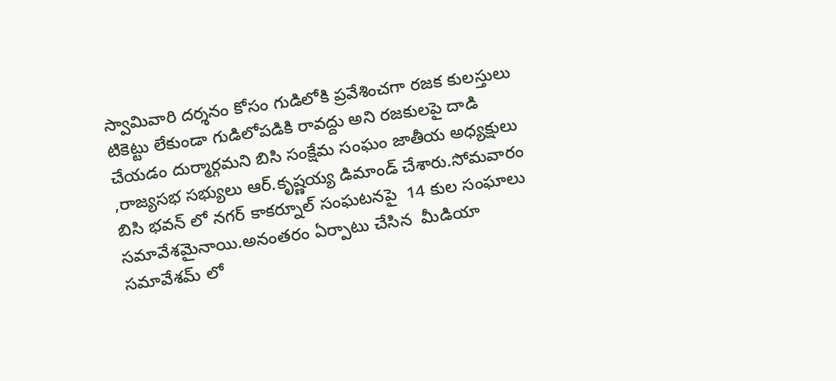స్వామివారి దర్శనం కోసం గుడిలోకి ప్రవేశించగా రజక కులస్తులు టికెట్టు లేకుండా గుడిలోపడికి రావద్దు అని రజకులపై దాడి చేయడం దుర్మార్గమని బిసి సంక్షేమ సంఘం జాతీయ అధ్యక్షులు ,రాజ్యసభ సభ్యులు ఆర్.కృష్ణయ్య డిమాండ్ చేశారు.సోమవారం బిసి భవన్ లో నగర్ కాకర్నూల్ సంఘటనపై  14 కుల సంఘాలు సమావేశమైనాయి.అనంతరం ఏర్పాటు చేసిన  మీడియా సమావేశమ్ లో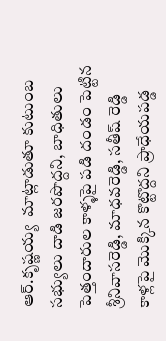ఆర్.కృష్ణయ్య  మాట్లాడుతూ కుటుంబ సభ్యులు దాడి జరపొద్దని, బాధితులు పెత్తందారుల కాళ్ళపై పడి దండం పెట్టిన శ్రీనివాసరెడ్డి, మాధవరెడ్డి, సతీష్ రెడ్డి కాళ్లపై మొక్కిన కొట్టొద్దని ప్రాధేయపడ్డ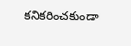కనికరించకుండా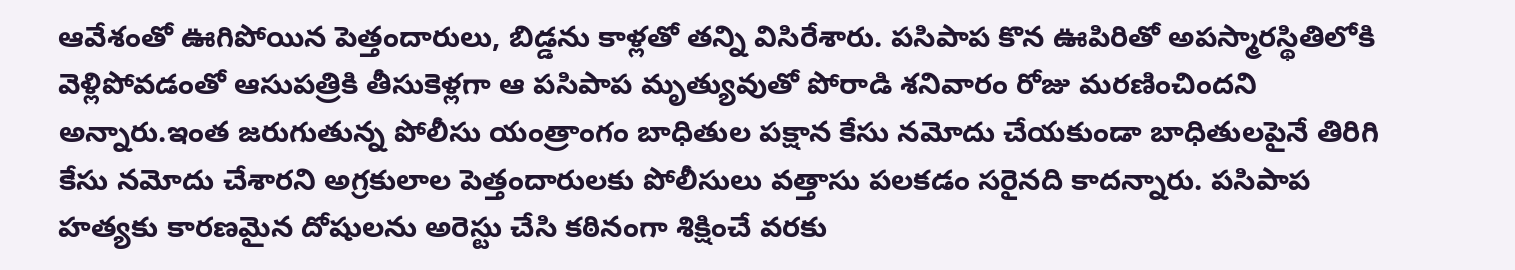ఆవేశంతో ఊగిపోయిన పెత్తందారులు, బిడ్డను కాళ్లతో తన్ని విసిరేశారు. పసిపాప కొన ఊపిరితో అపస్మారస్థితిలోకి వెళ్లిపోవడంతో ఆసుపత్రికి తీసుకెళ్లగా ఆ పసిపాప మృత్యువుతో పోరాడి శనివారం రోజు మరణించిందని అన్నారు.ఇంత జరుగుతున్న పోలీసు యంత్రాంగం బాధితుల పక్షాన కేసు నమోదు చేయకుండా బాధితులపైనే తిరిగి కేసు నమోదు చేశారని అగ్రకులాల పెత్తందారులకు పోలీసులు వత్తాసు పలకడం సరైనది కాదన్నారు. పసిపాప హత్యకు కారణమైన దోషులను అరెస్టు చేసి కఠినంగా శిక్షించే వరకు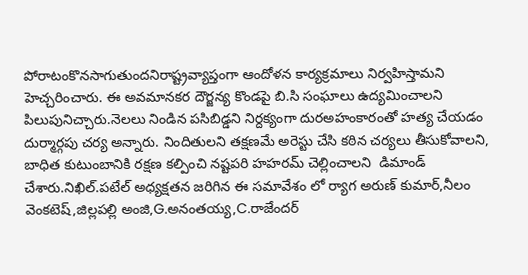పోరాటంకొనసాగుతుందనిరాష్ట్రవ్యాప్తంగా ఆందోళన కార్యక్రమాలు నిర్వహిస్తామని హెచ్చరించారు. ఈ అవమానకర దౌర్జన్య కొండపై బి.సి సంఘాలు ఉద్యమించాలని పిలుపునిచ్చారు.నెలలు నిండిన పసిబిడ్డని నిర్దక్యంగా దురఅహంకారంతో హత్య చేయడం దుర్మార్గపు చర్య అన్నారు. నిందితులని తక్షణమే అరెస్టు చేసి కఠిన చర్యలు తీసుకోవాలని, బాధిత కుటుంబానికి రక్షణ కల్పించి నష్టపరి హహరమ్ చెల్లించాలని  డిమాండ్ చేశారు.నిఖిల్.పటేల్ అధ్యక్షతన జరిగిన ఈ సమావేశం లో ర్యాగ అరుణ్ కుమార్,నీలం వెంకటెష్,జిల్లపల్లి అంజి,G.అనంతయ్య,C.రాజేందర్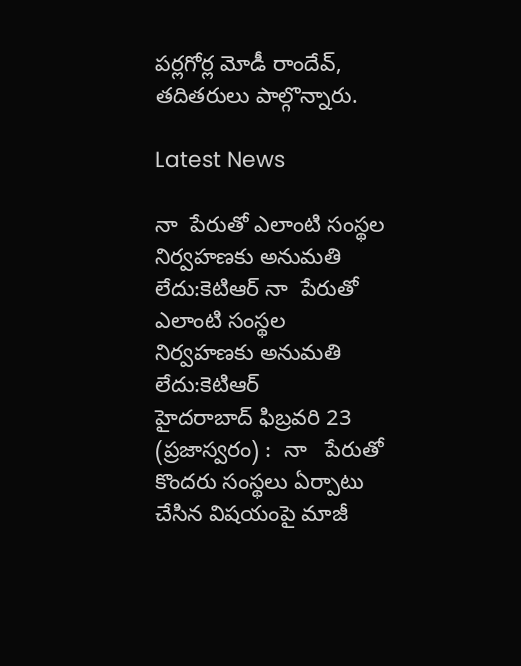పర్లగోర్ల మోడీ రాందేవ్, తదితరులు పాల్గొన్నారు.

Latest News

నా  పేరుతో ఎలాంటి సంస్థల నిర్వహణకు అనుమతి లేదు:కెటిఆర్ నా  పేరుతో ఎలాంటి సంస్థల నిర్వహణకు అనుమతి లేదు:కెటిఆర్
హైదరాబాద్ ఫిబ్రవరి 23 (ప్రజాస్వరం) :  నా   పేరుతో కొందరు సంస్థలు ఏర్పాటు చేసిన విషయంపై మాజీ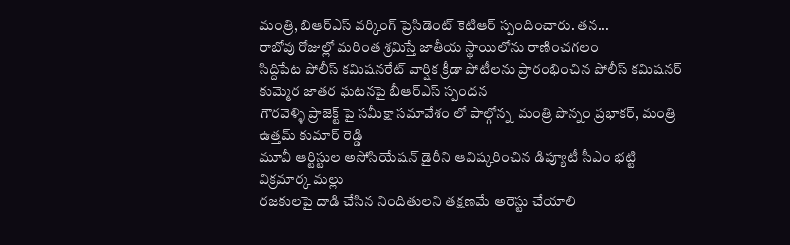మంత్రి, బిఆర్ఎస్ వర్కింగ్ ప్రెసిడెంట్ కెటిఆర్ స్పందించారు. తన...
రాబోవు రోజుల్లో మరింత శ్రమిస్తే జాతీయ స్థాయిలోను రాణించగలం
సిద్దిపేట పోలీస్ కమిషనరేట్ వార్షిక క్రీడా పోటీలను ప్రారంభించిన పోలీస్ కమిషనర్
కుమ్మెర జాతర ఘటనపై బీఆర్ఎస్ స్పందన
గౌరవెళ్ళి ప్రాజెక్ట్ పై సమీక్షా సమావేశం లో పాల్గోన్న  మంత్రి పొన్నం ప్రభాకర్, మంత్రి ఉత్తమ్ కుమార్ రెడ్డి
మూవీ ఆర్టిస్టుల అసోసియేషన్ డైరీని ఆవిష్కరించిన డిప్యూటీ సీఎం భట్టి విక్రమార్క మల్లు
రజకులపై దాడి చేసిన నిందితులని తక్షణమే అరెస్టు చేయాలి